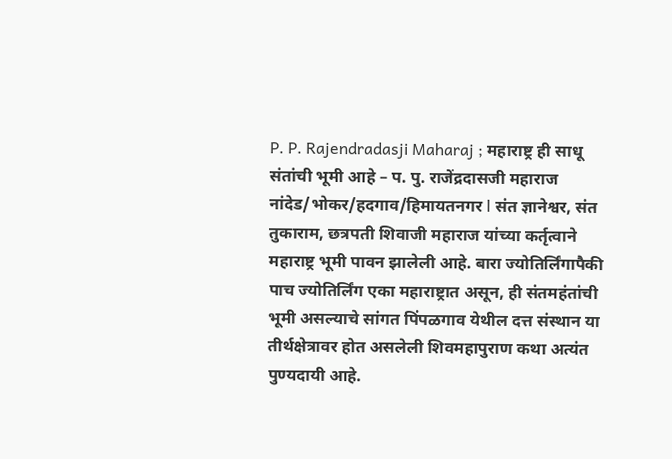P. P. Rajendradasji Maharaj ; महाराष्ट्र ही साधू संतांची भूमी आहे – प. पु. राजेंद्रदासजी महाराज
नांदेड/भोकर/हदगाव/हिमायतनगर l संत ज्ञानेश्वर, संत तुकाराम, छत्रपती शिवाजी महाराज यांच्या कर्तृत्वाने महाराष्ट्र भूमी पावन झालेली आहे. बारा ज्योतिर्लिंगापैकी पाच ज्योतिर्लिंग एका महाराष्ट्रात असून, ही संतमहंतांची भूमी असल्याचे सांगत पिंपळगाव येथील दत्त संस्थान या तीर्थक्षेत्रावर होत असलेली शिवमहापुराण कथा अत्यंत पुण्यदायी आहे.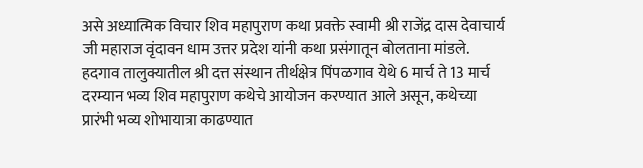असे अध्यात्मिक विचार शिव महापुराण कथा प्रवक्ते स्वामी श्री राजेंद्र दास देवाचार्य जी महाराज वृंदावन धाम उत्तर प्रदेश यांनी कथा प्रसंगातून बोलताना मांडले.
हदगाव तालुक्यातील श्री दत्त संस्थान तीर्थक्षेत्र पिंपळगाव येथे 6 मार्च ते 13 मार्च दरम्यान भव्य शिव महापुराण कथेचे आयोजन करण्यात आले असून, कथेच्या प्रारंभी भव्य शोभायात्रा काढण्यात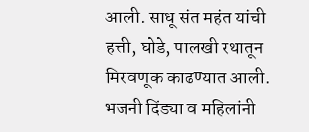आली. साधू संत महंत यांची हत्ती, घोडे, पालखी रथातून मिरवणूक काढण्यात आली. भजनी दिंड्या व महिलांनी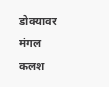डोक्यावर मंगल कलश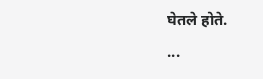घेतले होते.
...